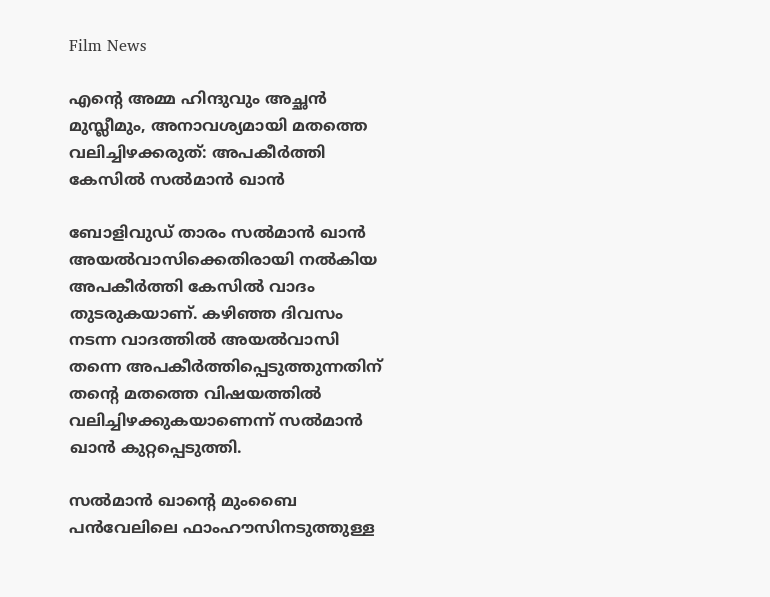Film News

എന്റെ അമ്മ ഹിന്ദുവും അച്ഛന്‍ മുസ്ലീമും, അനാവശ്യമായി മതത്തെ വലിച്ചിഴക്കരുത്: അപകീര്‍ത്തി കേസില്‍ സല്‍മാന്‍ ഖാന്‍

ബോളിവുഡ് താരം സല്‍മാന്‍ ഖാന്‍ അയല്‍വാസിക്കെതിരായി നല്‍കിയ അപകീര്‍ത്തി കേസില്‍ വാദം തുടരുകയാണ്. കഴിഞ്ഞ ദിവസം നടന്ന വാദത്തില്‍ അയല്‍വാസി തന്നെ അപകീര്‍ത്തിപ്പെടുത്തുന്നതിന് തന്റെ മതത്തെ വിഷയത്തില്‍ വലിച്ചിഴക്കുകയാണെന്ന് സല്‍മാന്‍ ഖാന്‍ കുറ്റപ്പെടുത്തി.

സല്‍മാന്‍ ഖാന്റെ മുംബൈ പന്‍വേലിലെ ഫാംഹൗസിനടുത്തുള്ള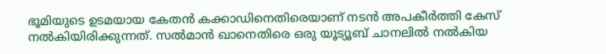ഭൂമിയുടെ ഉടമയായ കേതന്‍ കക്കാഡിനെതിരെയാണ് നടന്‍ അപകീര്‍ത്തി കേസ് നല്‍കിയിരിക്കുന്നത്. സല്‍മാന്‍ ഖാനെതിരെ ഒരു യൂട്യൂബ് ചാനലില്‍ നല്‍കിയ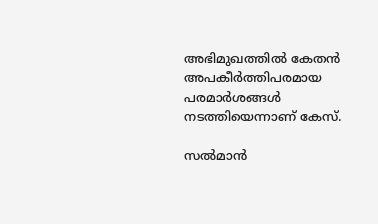അഭിമുഖത്തില്‍ കേതന്‍ അപകീര്‍ത്തിപരമായ പരമാര്‍ശങ്ങള്‍ നടത്തിയെന്നാണ് കേസ്.

സല്‍മാന്‍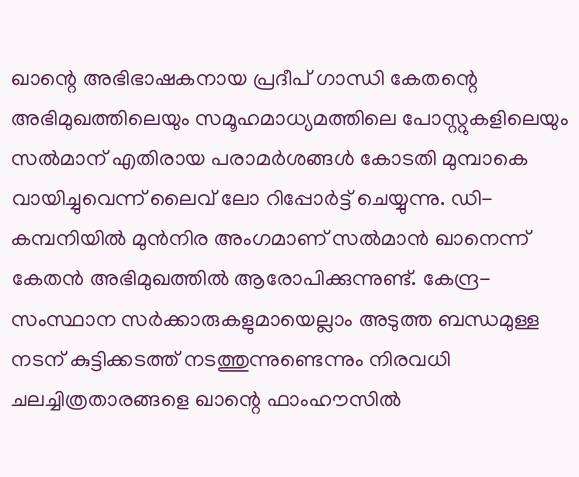ഖാന്റെ അഭിഭാഷകനായ പ്രദീപ് ഗാന്ധി കേതന്റെ അഭിമുഖത്തിലെയും സമൂഹമാധ്യമത്തിലെ പോസ്റ്റുകളിലെയും സല്‍മാന് എതിരായ പരാമര്‍ശങ്ങള്‍ കോടതി മുമ്പാകെ വായിച്ചുവെന്ന് ലൈവ് ലോ റിപ്പോര്‍ട്ട് ചെയ്യുന്നു. ഡി-കമ്പനിയില്‍ മുന്‍നിര അംഗമാണ് സല്‍മാന്‍ ഖാനെന്ന് കേതന്‍ അഭിമുഖത്തില്‍ ആരോപിക്കുന്നുണ്ട്. കേന്ദ്ര-സംസ്ഥാന സര്‍ക്കാരുകളുമായെല്ലാം അടുത്ത ബന്ധമുള്ള നടന് കുട്ടിക്കടത്ത് നടത്തുന്നുണ്ടെന്നും നിരവധി ചലച്ചിത്രതാരങ്ങളെ ഖാന്റെ ഫാംഹൗസില്‍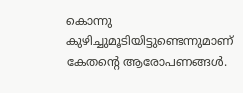കൊന്നു കുഴിച്ചുമൂടിയിട്ടുണ്ടെന്നുമാണ് കേതന്റെ ആരോപണങ്ങള്‍.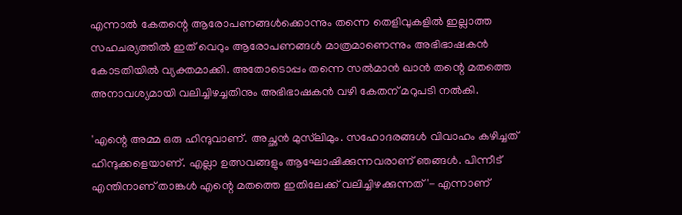എന്നാല്‍ കേതന്റെ ആരോപണങ്ങള്‍ക്കൊന്നും തന്നെ തെളിവുകളില്‍ ഇല്ലാത്ത സഹചര്യത്തില്‍ ഇത് വെറും ആരോപണങ്ങള്‍ മാത്രമാണെന്നും അഭിഭാഷകന്‍ കോടതിയില്‍ വ്യക്തമാക്കി. അതോടൊപ്പം തന്നെ സല്‍മാന്‍ ഖാന്‍ തന്റെ മതത്തെ അനാവശ്യമായി വലിച്ചിഴച്ചതിനും അഭിഭാഷകന്‍ വഴി കേതന് മറുപടി നല്‍കി.

'എന്റെ അമ്മ ഒരു ഹിന്ദുവാണ്. അച്ഛന്‍ മുസ്‌ലിമും. സഹോദരങ്ങള്‍ വിവാഹം കഴിച്ചത് ഹിന്ദുക്കളെയാണ്. എല്ലാ ഉത്സവങ്ങളും ആഘോഷിക്കുന്നവരാണ് ഞങ്ങള്‍. പിന്നീട് എന്തിനാണ് താങ്കള്‍ എന്റെ മതത്തെ ഇതിലേക്ക് വലിച്ചിഴക്കുന്നത്'- എന്നാണ്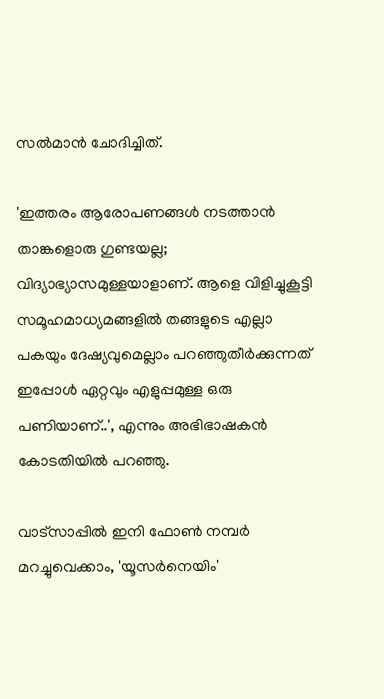സല്‍മാന്‍ ചോദിച്ചിത്.

'ഇത്തരം ആരോപണങ്ങള്‍ നടത്താന്‍ താങ്കളൊരു ഗുണ്ടയല്ല; വിദ്യാഭ്യാസമുള്ളയാളാണ്. ആളെ വിളിച്ചുകൂട്ടി സമൂഹമാധ്യമങ്ങളില്‍ തങ്ങളുടെ എല്ലാ പകയും ദേഷ്യവുമെല്ലാം പറഞ്ഞുതീര്‍ക്കുന്നത് ഇപ്പോള്‍ ഏറ്റവും എളുപ്പമുള്ള ഒരു പണിയാണ്..', എന്നും അഭിഭാഷകന്‍ കോടതിയില്‍ പറഞ്ഞു.

വാട്‌സാപ്പിൽ ഇനി ഫോൺ നമ്പർ മറച്ചുവെക്കാം, 'യൂസർനെയിം'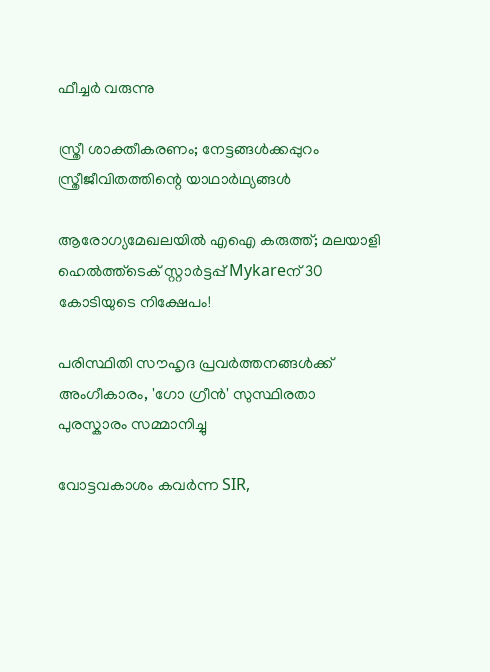ഫീച്ചർ വരുന്നു

സ്ത്രീ ശാക്തീകരണം; നേട്ടങ്ങള്‍ക്കപ്പുറം സ്ത്രീജീവിതത്തിന്റെ യാഥാര്‍ഥ്യങ്ങള്‍

ആരോഗ്യമേഖലയിൽ എഐ കരുത്ത്; മലയാളി ഹെൽത്ത്‌ടെക് സ്റ്റാർട്ടപ്പ് Mykareന് 30 കോടിയുടെ നിക്ഷേപം!

പരിസ്ഥിതി സൗഹൃദ പ്രവർത്തനങ്ങൾക്ക് അംഗീകാരം, 'ഗോ ഗ്രീൻ' സുസ്ഥിരതാ പുരസ്കാരം സമ്മാനിച്ചു

വോട്ടവകാശം കവർന്ന SIR,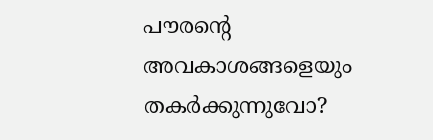പൗരന്റെ അവകാശങ്ങളെയും തകർക്കുന്നുവോ?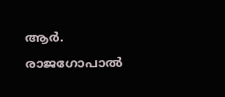ആർ. രാജഗോപാൽ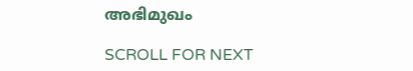അഭിമുഖം

SCROLL FOR NEXT